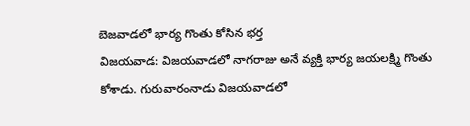బెజవాడలో భార్య గొంతు కోసిన భర్త
విజయవాడ: విజయవాడలో నాగరాజు అనే వ్యక్తి భార్య జయలక్ష్మి గొంతు కోశాడు. గురువారంనాడు విజయవాడలో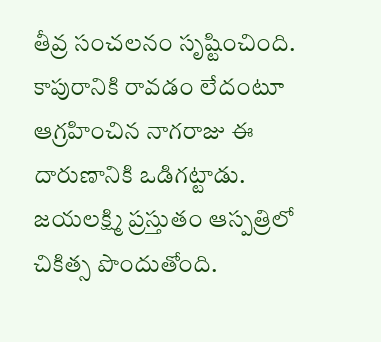తీవ్ర సంచలనం సృష్టించింది. కాపురానికి రావడం లేదంటూ ఆగ్రహించిన నాగరాజు ఈ దారుణానికి ఒడిగట్టాడు. జయలక్ష్మి ప్రస్తుతం ఆస్పత్రిలో చికిత్స పొందుతోంది.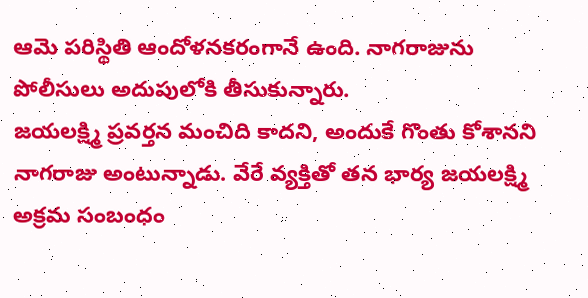ఆమె పరిస్థితి ఆందోళనకరంగానే ఉంది. నాగరాజును పోలీసులు అదుపులోకి తీసుకున్నారు.
జయలక్ష్మి ప్రవర్తన మంచిది కాదని, అందుకే గొంతు కోశానని నాగరాజు అంటున్నాడు. వేరే వ్యక్తితో తన భార్య జయలక్ష్మి అక్రమ సంబంధం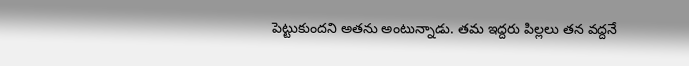పెట్టుకుందని అతను అంటున్నాడు. తమ ఇద్దరు పిల్లలు తన వద్దనే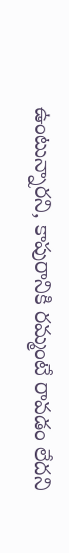ఉంటున్నారని, కాపురానికి రమ్మంటే రావడం లేదని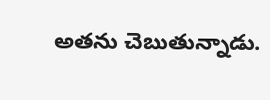అతను చెబుతున్నాడు.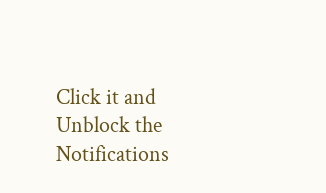Click it and Unblock the Notifications